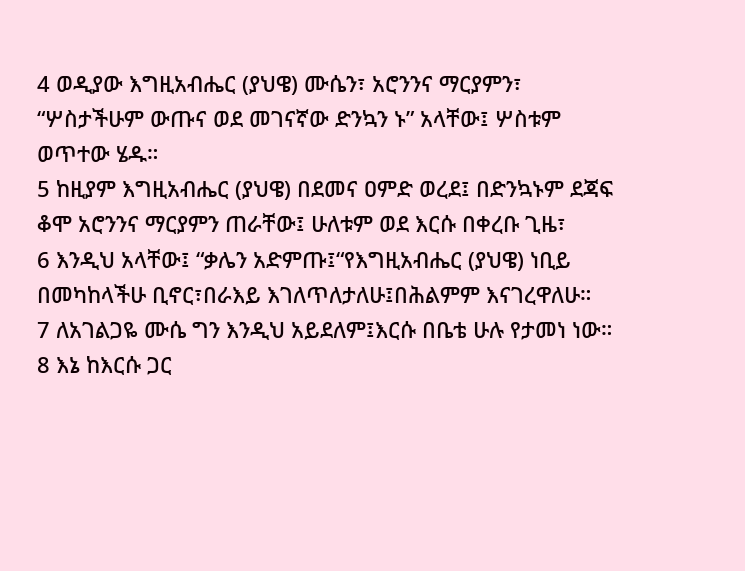4 ወዲያው እግዚአብሔር (ያህዌ) ሙሴን፣ አሮንንና ማርያምን፣ “ሦስታችሁም ውጡና ወደ መገናኛው ድንኳን ኑ” አላቸው፤ ሦስቱም ወጥተው ሄዱ።
5 ከዚያም እግዚአብሔር (ያህዌ) በደመና ዐምድ ወረደ፤ በድንኳኑም ደጃፍ ቆሞ አሮንንና ማርያምን ጠራቸው፤ ሁለቱም ወደ እርሱ በቀረቡ ጊዜ፣
6 እንዲህ አላቸው፤ “ቃሌን አድምጡ፤“የእግዚአብሔር (ያህዌ) ነቢይ በመካከላችሁ ቢኖር፣በራእይ እገለጥለታለሁ፤በሕልምም እናገረዋለሁ።
7 ለአገልጋዬ ሙሴ ግን እንዲህ አይደለም፤እርሱ በቤቴ ሁሉ የታመነ ነው።
8 እኔ ከእርሱ ጋር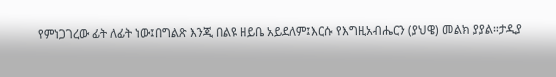የምነጋገረው ፊት ለፊት ነው፤በግልጽ እንጂ በልዩ ዘይቤ አይደለም፤እርሱ የእግዚአብሔርን (ያህዌ) መልክ ያያል።ታዲያ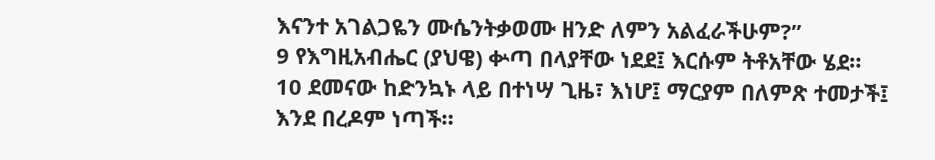እናንተ አገልጋዬን ሙሴንትቃወሙ ዘንድ ለምን አልፈራችሁም?”
9 የእግዚአብሔር (ያህዌ) ቍጣ በላያቸው ነደደ፤ እርሱም ትቶአቸው ሄደ።
10 ደመናው ከድንኳኑ ላይ በተነሣ ጊዜ፣ እነሆ፤ ማርያም በለምጽ ተመታች፤ እንደ በረዶም ነጣች።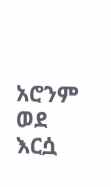አሮንም ወደ እርሷ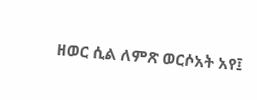ዘወር ሲል ለምጽ ወርሶአት አየ፤